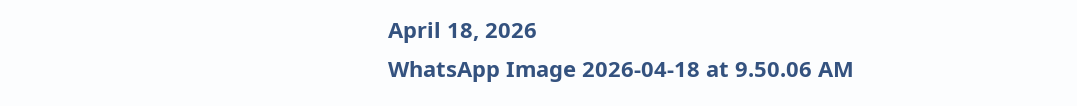April 18, 2026
WhatsApp Image 2026-04-18 at 9.50.06 AM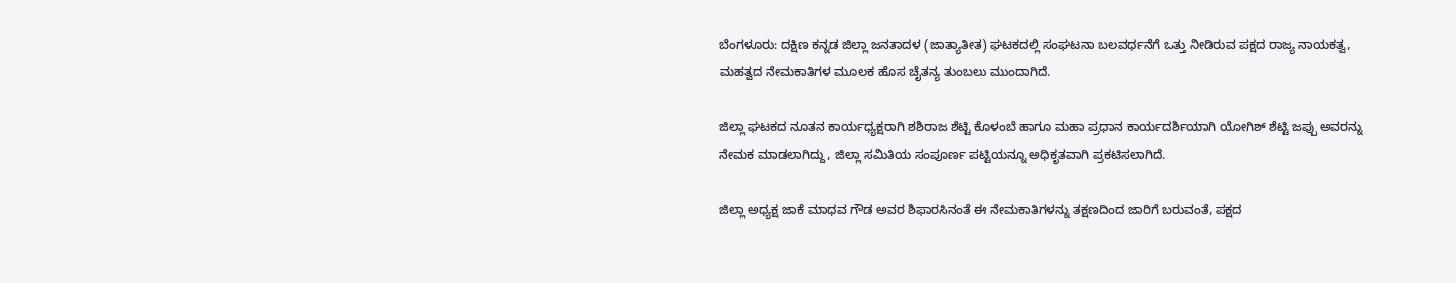ಬೆಂಗಳೂರು: ದಕ್ಷಿಣ ಕನ್ನಡ ಜಿಲ್ಲಾ ಜನತಾದಳ (ಜಾತ್ಯಾತೀತ) ಘಟಕದಲ್ಲಿ ಸಂಘಟನಾ ಬಲವರ್ಧನೆಗೆ ಒತ್ತು ನೀಡಿರುವ ಪಕ್ಷದ ರಾಜ್ಯ ನಾಯಕತ್ವ, ಮಹತ್ವದ ನೇಮಕಾತಿಗಳ ಮೂಲಕ ಹೊಸ ಚೈತನ್ಯ ತುಂಬಲು ಮುಂದಾಗಿದೆ.

ಜಿಲ್ಲಾ ಘಟಕದ ನೂತನ ಕಾರ್ಯಧ್ಯಕ್ಷರಾಗಿ ಶಶಿರಾಜ ಶೆಟ್ಟಿ ಕೊಳಂಬೆ ಹಾಗೂ ಮಹಾ ಪ್ರಧಾನ ಕಾರ್ಯದರ್ಶಿಯಾಗಿ ಯೋಗಿಶ್ ಶೆಟ್ಟಿ ಜಪ್ಪು ಅವರನ್ನು ನೇಮಕ ಮಾಡಲಾಗಿದ್ದು, ಜಿಲ್ಲಾ ಸಮಿತಿಯ ಸಂಪೂರ್ಣ ಪಟ್ಟಿಯನ್ನೂ ಅಧಿಕೃತವಾಗಿ ಪ್ರಕಟಿಸಲಾಗಿದೆ.

ಜಿಲ್ಲಾ ಅಧ್ಯಕ್ಷ ಜಾಕೆ ಮಾಧವ ಗೌಡ ಅವರ ಶಿಫಾರಸಿನಂತೆ ಈ ನೇಮಕಾತಿಗಳನ್ನು ತಕ್ಷಣದಿಂದ ಜಾರಿಗೆ ಬರುವಂತೆ, ಪಕ್ಷದ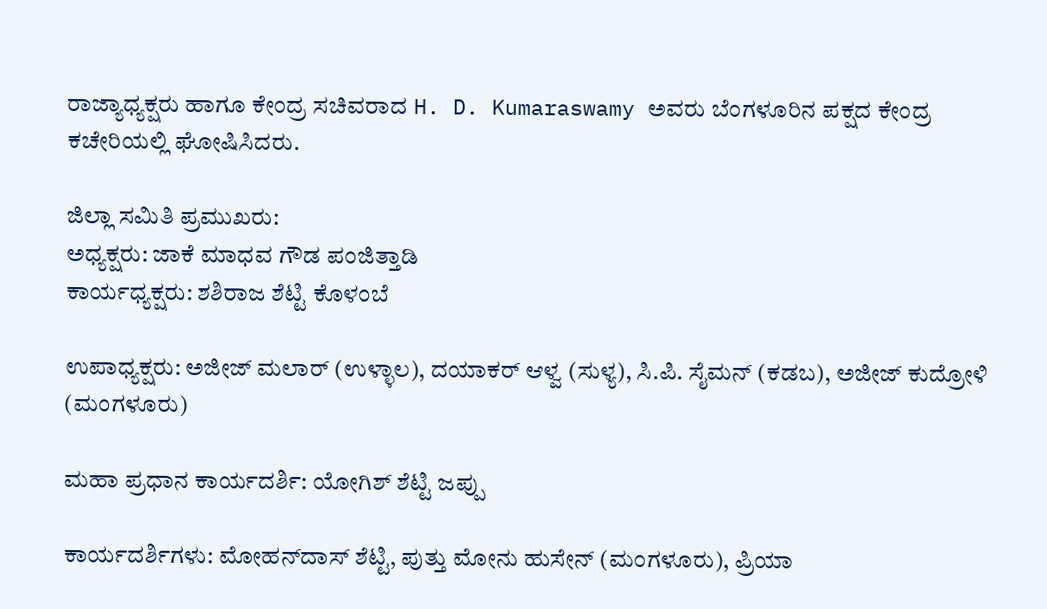ರಾಜ್ಯಾಧ್ಯಕ್ಷರು ಹಾಗೂ ಕೇಂದ್ರ ಸಚಿವರಾದ H. D. Kumaraswamy ಅವರು ಬೆಂಗಳೂರಿನ ಪಕ್ಷದ ಕೇಂದ್ರ ಕಚೇರಿಯಲ್ಲಿ ಘೋಷಿಸಿದರು.

ಜಿಲ್ಲಾ ಸಮಿತಿ ಪ್ರಮುಖರು:
ಅಧ್ಯಕ್ಷರು: ಜಾಕೆ ಮಾಧವ ಗೌಡ ಪಂಜಿತ್ತಾಡಿ
ಕಾರ್ಯಧ್ಯಕ್ಷರು: ಶಶಿರಾಜ ಶೆಟ್ಟಿ ಕೊಳಂಬೆ

ಉಪಾಧ್ಯಕ್ಷರು: ಅಜೀಜ್ ಮಲಾರ್ (ಉಳ್ಳಾಲ), ದಯಾಕರ್ ಆಳ್ವ (ಸುಳ್ಯ), ಸಿ.ಪಿ. ಸೈಮನ್ (ಕಡಬ), ಅಜೀಜ್ ಕುದ್ರೋಳಿ (ಮಂಗಳೂರು)

ಮಹಾ ಪ್ರಧಾನ ಕಾರ್ಯದರ್ಶಿ: ಯೋಗಿಶ್ ಶೆಟ್ಟಿ ಜಪ್ಪು

ಕಾರ್ಯದರ್ಶಿಗಳು: ಮೋಹನ್‌ದಾಸ್ ಶೆಟ್ಟಿ, ಪುತ್ತು ಮೋನು ಹುಸೇನ್ (ಮಂಗಳೂರು), ಪ್ರಿಯಾ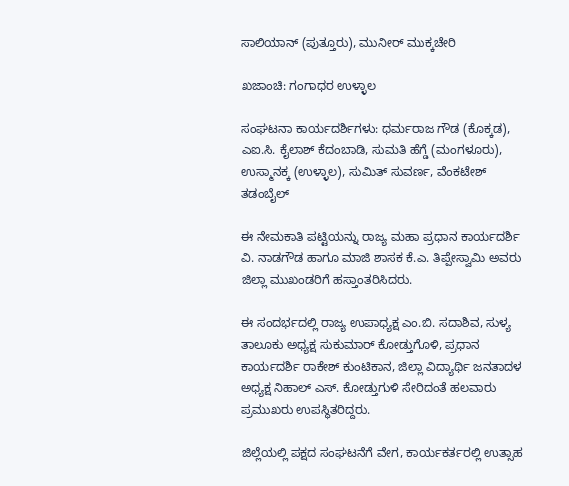ಸಾಲಿಯಾನ್ (ಪುತ್ತೂರು), ಮುನೀರ್ ಮುಕ್ಕಚೇರಿ

ಖಜಾಂಚಿ: ಗಂಗಾಧರ ಉಳ್ಳಾಲ

ಸಂಘಟನಾ ಕಾರ್ಯದರ್ಶಿಗಳು: ಧರ್ಮರಾಜ ಗೌಡ (ಕೊಕ್ಕಡ), ಎಐ.ಸಿ. ಕೈಲಾಶ್ ಕೆದಂಬಾಡಿ, ಸುಮತಿ ಹೆಗ್ಡೆ (ಮಂಗಳೂರು), ಉಸ್ಮಾನಕ್ಕ (ಉಳ್ಳಾಲ), ಸುಮಿತ್ ಸುವರ್ಣ, ವೆಂಕಟೇಶ್ ತಡಂಬೈಲ್

ಈ ನೇಮಕಾತಿ ಪಟ್ಟಿಯನ್ನು ರಾಜ್ಯ ಮಹಾ ಪ್ರಧಾನ ಕಾರ್ಯದರ್ಶಿ ವಿ. ನಾಡಗೌಡ ಹಾಗೂ ಮಾಜಿ ಶಾಸಕ ಕೆ.ಎ. ತಿಪ್ಪೇಸ್ವಾಮಿ ಅವರು ಜಿಲ್ಲಾ ಮುಖಂಡರಿಗೆ ಹಸ್ತಾಂತರಿಸಿದರು.

ಈ ಸಂದರ್ಭದಲ್ಲಿ ರಾಜ್ಯ ಉಪಾಧ್ಯಕ್ಷ ಎಂ.ಬಿ. ಸದಾಶಿವ, ಸುಳ್ಯ ತಾಲೂಕು ಅಧ್ಯಕ್ಷ ಸುಕುಮಾರ್ ಕೋಡ್ತುಗೊಳಿ, ಪ್ರಧಾನ ಕಾರ್ಯದರ್ಶಿ ರಾಕೇಶ್ ಕುಂಟಿಕಾನ, ಜಿಲ್ಲಾ ವಿದ್ಯಾರ್ಥಿ ಜನತಾದಳ ಅಧ್ಯಕ್ಷ ನಿಹಾಲ್ ಎಸ್. ಕೋಡ್ತುಗುಳಿ ಸೇರಿದಂತೆ ಹಲವಾರು ಪ್ರಮುಖರು ಉಪಸ್ಥಿತರಿದ್ದರು.

ಜಿಲ್ಲೆಯಲ್ಲಿ ಪಕ್ಷದ ಸಂಘಟನೆಗೆ ವೇಗ, ಕಾರ್ಯಕರ್ತರಲ್ಲಿ ಉತ್ಸಾಹ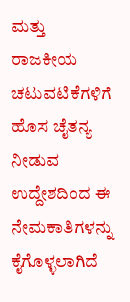ಮತ್ತು ರಾಜಕೀಯ ಚಟುವಟಿಕೆಗಳಿಗೆ ಹೊಸ ಚೈತನ್ಯ ನೀಡುವ ಉದ್ದೇಶದಿಂದ ಈ ನೇಮಕಾತಿಗಳನ್ನು ಕೈಗೊಳ್ಳಲಾಗಿದೆ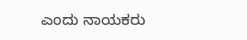ಎಂದು ನಾಯಕರು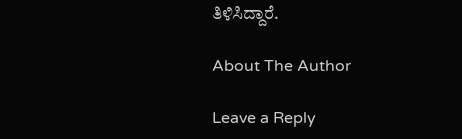ತಿಳಿಸಿದ್ದಾರೆ.

About The Author

Leave a Reply